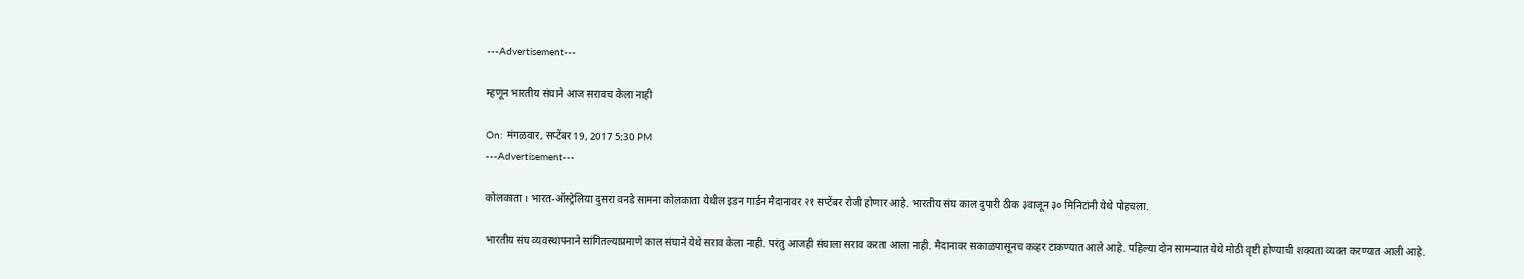---Advertisement---

म्हणून भारतीय संघाने आज सरावच केला नाही

On: मंगळवार, सप्टेंबर 19, 2017 5:30 PM
---Advertisement---

कोलकाता । भारत-ऑस्ट्रेलिया दुसरा वनडे सामना कोलकाता येथील इडन गार्डन मैदानावर २१ सप्टेंबर रोजी होणार आहे. भारतीय संघ काल दुपारी ठीक ३वाजून ३० मिनिटांनी येथे पोहचला.

भारतीय संघ व्यवस्थापनाने सांगितल्याप्रमाणे काल संघाने येथे सराव केला नाही. परंतु आजही संघाला सराव करता आला नाही. मैदानावर सकाळपासूनच कव्हर टाकण्यात आले आहे. पहिल्या दोन सामन्यात येथे मोठी वृष्टी होण्याची शक्यता व्यक्त करण्यात आली आहे.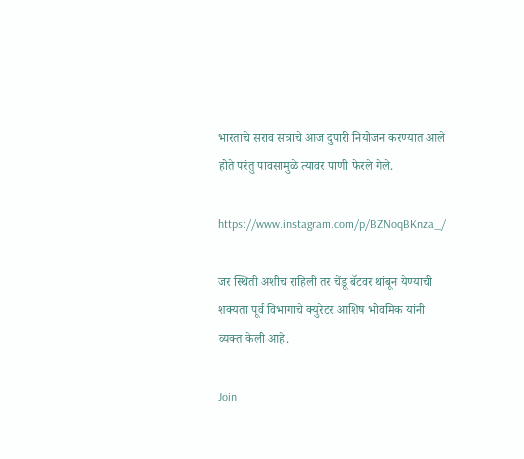भारताचे सराव सत्राचे आज दुपारी नियोजन करण्यात आले होते परंतु पावसामुळे त्यावर पाणी फेरले गेले.

https://www.instagram.com/p/BZNoqBKnza_/

जर स्थिती अशीच राहिली तर चेंडू बॅटवर थांबून येण्याची शक्यता पूर्व विभागाचे क्युरेटर आशिष भोवमिक यांनी व्यक्त केली आहे.

Join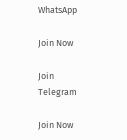WhatsApp

Join Now

Join Telegram

Join Now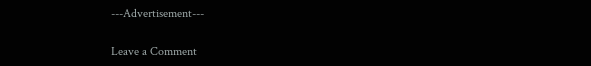---Advertisement---

Leave a Comment